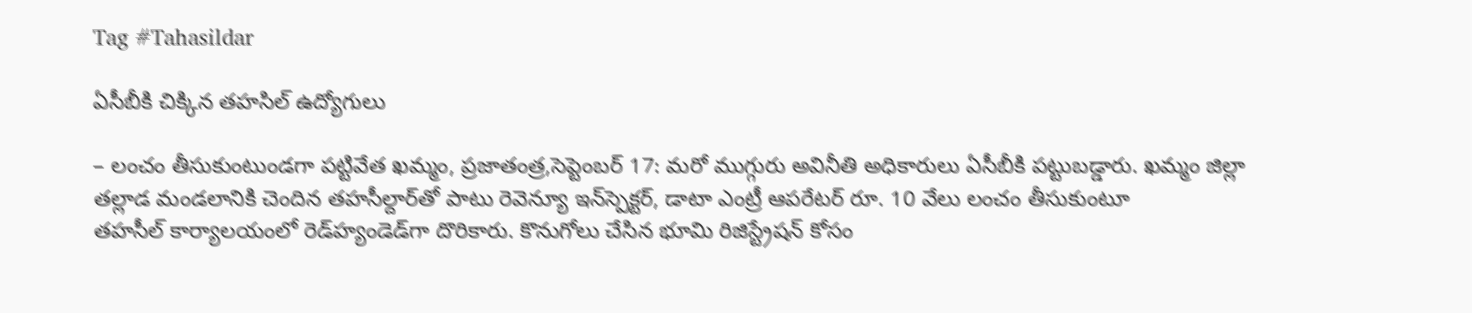Tag #Tahasildar

ఏసీబీకి చిక్కిన తహసిల్‌ ఉద్యోగులు

– లంచం తీసుకుంటుండగా పట్టివేత ఖమ్మం, ప్రజాతంత్ర,సెప్టెంబర్‌ 17: మరో ముగ్గురు అవినీతి అధికారులు ఏసీబీకి పట్టుబడ్డారు. ఖమ్మం జిల్లా తల్లాడ మండలానికి చెందిన తహసీల్దార్‌తో పాటు రెవెన్యూ ఇన్‌స్పెక్టర్‌, డాటా ఎంట్రీ ఆపరేటర్‌ ‌రూ. 10 వేలు లంచం తీసుకుంటూ తహసీల్‌ ‌కార్యాలయంలో రెడ్‌హ్యండెడ్‌గా దొరికారు. కొనుగోలు చేసిన భూమి రిజిస్ట్రేషన్‌ ‌కోసం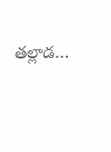తల్లాడ…